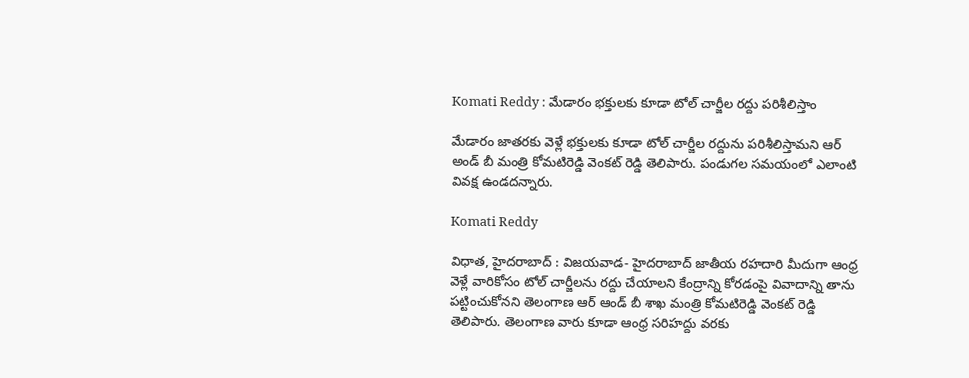Komati Reddy : మేడారం భక్తులకు కూడా టోల్ చార్జీల రద్దు పరిశీలిస్తాం

మేడారం జాతరకు వెళ్లే భక్తులకు కూడా టోల్ చార్జీల రద్దును పరిశీలిస్తామని ఆర్ అండ్ బీ మంత్రి కోమటిరెడ్డి వెంకట్ రెడ్డి తెలిపారు. పండుగల సమయంలో ఎలాంటి వివక్ష ఉండదన్నారు.

Komati Reddy

విధాత, హైదరాబాద్ : విజయవాడ- హైదరాబాద్ జాతీయ రహదారి మీదుగా ఆంధ్ర వెళ్లే వారికోసం టోల్ చార్జీలను రద్దు చేయాలని కేంద్రాన్ని కోరడంపై వివాదాన్ని తాను పట్టించుకోనని తెలంగాణ ఆర్ ఆండ్ బీ శాఖ మంత్రి కోమటిరెడ్డి వెంకట్ రెడ్డి తెలిపారు. తెలంగాణ వారు కూడా ఆంధ్ర సరిహద్దు వరకు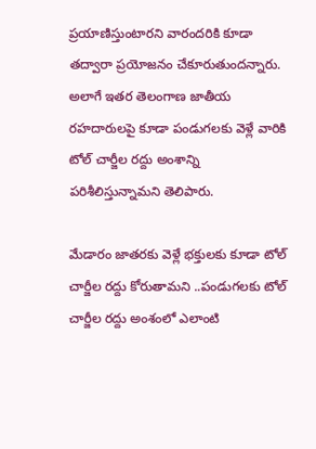ప్రయాణిస్తుంటారని వారందరికి కూడా తద్వారా ప్రయోజనం చేకూరుతుందన్నారు. అలాగే ఇతర తెలంగాణ జాతీయ రహదారులపై కూడా పండుగలకు వెళ్లే వారికి టోల్ చార్జీల రద్దు అంశాన్ని పరిశీలిస్తున్నామని తెలిపారు.

మేడారం జాతరకు వెళ్లే భక్తులకు కూడా టోల్ చార్జీల రద్దు కోరుతామని ..పండుగలకు టోల్ చార్జీల రద్దు అంశంలో ఎలాంటి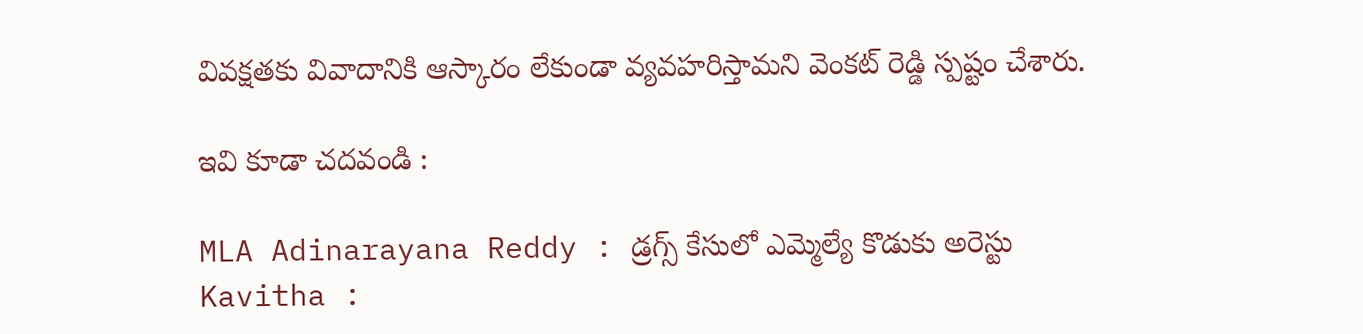వివక్షతకు వివాదానికి ఆస్కారం లేకుండా వ్యవహరిస్తామని వెంకట్ రెడ్డి స్పష్టం చేశారు.

ఇవి కూడా చదవండి :

MLA Adinarayana Reddy : డ్రగ్స్ కేసులో ఎమ్మెల్యే కొడుకు అరెస్టు
Kavitha :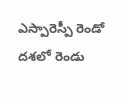ఎస్పారెస్పీ రెండో దశలో రెండు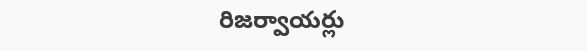రిజర్వాయర్లు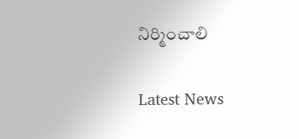నిర్మించాలి

Latest News